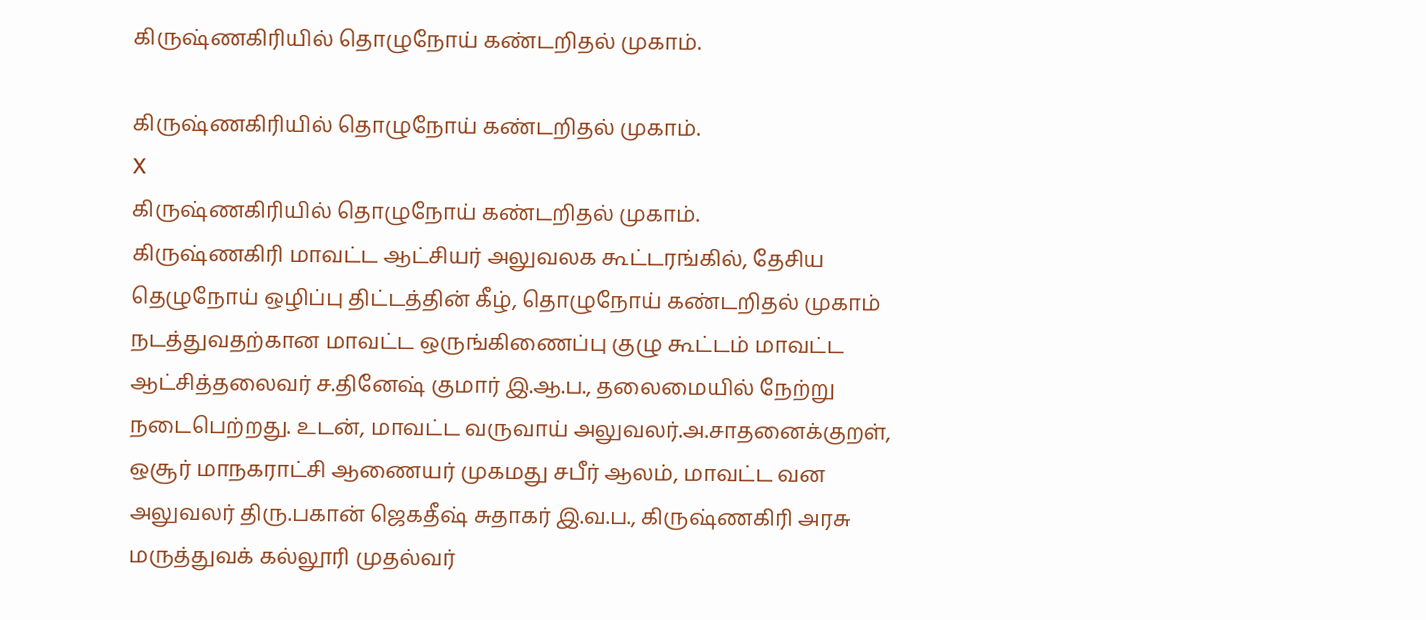கிருஷ்ணகிரியில் தொழுநோய் கண்டறிதல் முகாம்.

கிருஷ்ணகிரியில் தொழுநோய் கண்டறிதல் முகாம்.
X
கிருஷ்ணகிரியில் தொழுநோய் கண்டறிதல் முகாம்.
கிருஷ்ணகிரி மாவட்ட ஆட்சியர் அலுவலக கூட்டரங்கில், தேசிய தெழுநோய் ஒழிப்பு திட்டத்தின் கீழ், தொழுநோய் கண்டறிதல் முகாம் நடத்துவதற்கான மாவட்ட ஒருங்கிணைப்பு குழு கூட்டம் மாவட்ட ஆட்சித்தலைவர் ச.தினேஷ் குமார் இ.ஆ.ப., தலைமையில் நேற்று நடைபெற்றது. உடன், மாவட்ட வருவாய் அலுவலர்.அ.சாதனைக்குறள், ஒசூர் மாநகராட்சி ஆணையர் முகமது சபீர் ஆலம், மாவட்ட வன அலுவலர் திரு.பகான் ஜெகதீஷ் சுதாகர் இ.வ.ப., கிருஷ்ணகிரி அரசு மருத்துவக் கல்லூரி முதல்வர்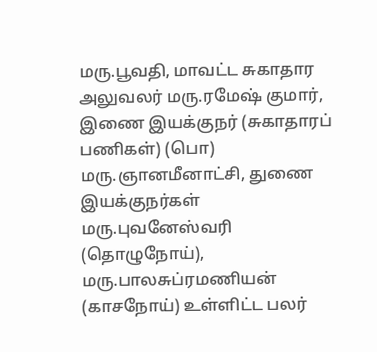மரு.பூவதி, மாவட்ட சுகாதார அலுவலர் மரு.ரமேஷ் குமார், இணை இயக்குநர் (சுகாதாரப் பணிகள்) (பொ) மரு.ஞானமீனாட்சி, துணை இயக்குநர்கள் மரு.புவனேஸ்வரி (தொழுநோய்), மரு.பாலசுப்ரமணியன் (காசநோய்) உள்ளிட்ட பலர்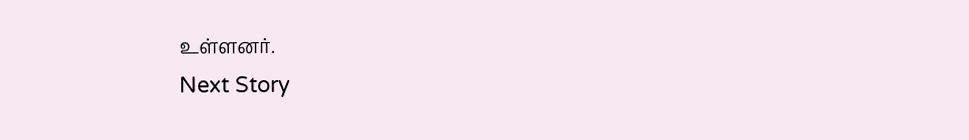உள்ளனர்.
Next Story